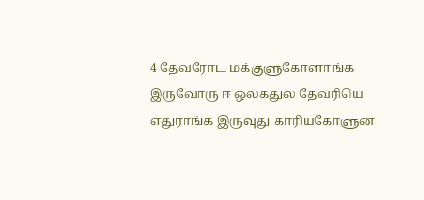4 தேவரோட மக்குளுகோளாங்க இருவோரு ஈ ஒலகதுல தேவரியெ எதுராங்க இருவுது காரியகோளுன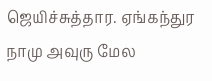ஜெயிச்சுத்தார. ஏங்கந்துர நாமு அவுரு மேல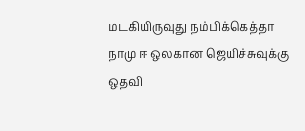மடகியிருவுது நம்பிக்கெத்தா நாமு ஈ ஒலகான ஜெயிச்சுவுக்கு ஒதவி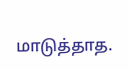மாடுத்தாத.